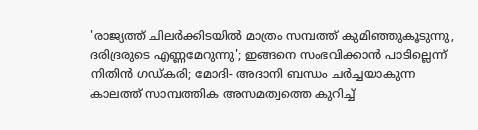'രാജ്യത്ത് ചിലര്‍ക്കിടയില്‍ മാത്രം സമ്പത്ത് കുമിഞ്ഞുകൂടുന്നു, ദരിദ്രരുടെ എണ്ണമേറുന്നു'; ഇങ്ങനെ സംഭവിക്കാന്‍ പാടില്ലെന്ന് നിതിന്‍ ഗഡ്കരി; മോദി- അദാനി ബന്ധം ചര്‍ച്ചയാകുന്ന കാലത്ത് സാമ്പത്തിക അസമത്വത്തെ കുറിച്ച്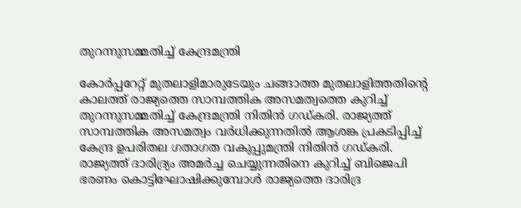തുറന്നുസമ്മതിച്ച് കേന്ദ്രമന്ത്രി

കോര്‍പ്പറേറ്റ് മുതലാളിമാരുടേയും ചങ്ങാത്ത മുതലാളിത്തതിന്റെ കാലത്ത് രാജ്യത്തെ സാമ്പത്തിക അസമത്വത്തെ കുറിച്ച് തുറന്നുസമ്മതിച്ച് കേന്ദ്രമന്ത്രി നിതിന്‍ ഗഡ്കരി. രാജ്യത്ത് സാമ്പത്തിക അസമത്വം വര്‍ധിക്കുന്നതില്‍ ആശങ്ക പ്രകടിപ്പിച്ച് കേന്ദ്ര ഉപരിതല ഗതാഗത വകുപ്പുമന്ത്രി നിതിന്‍ ഗഡ്കരി. രാജ്യത്ത് ദാരിദ്ര്യം അമര്‍ച്ച ചെയ്യുന്നതിനെ കുറിച്ച് ബിജെപി ഭരണം കൊട്ടിഘോഷിക്കുമ്പോള്‍ രാജ്യത്തെ ദാരിദ്ര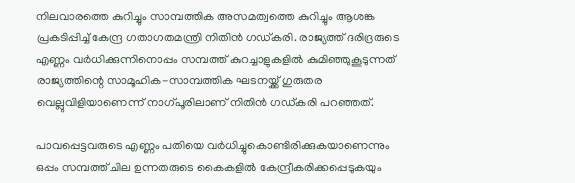നിലവാരത്തെ കുറിച്ചും സാമ്പത്തിക അസമത്വത്തെ കുറിച്ചും ആശങ്ക പ്രകടിപ്പിച്ച് കേന്ദ്ര ഗതാഗതമന്ത്രി നിതിന്‍ ഗഡ്കരി. രാജ്യത്ത് ദരിദ്രരുടെ എണ്ണം വര്‍ധിക്കുന്നിനൊപ്പം സമ്പത്ത് കുറച്ചാളുകളില്‍ കുമിഞ്ഞുകൂടുന്നത് രാജ്യത്തിന്റെ സാമൂഹിക-സാമ്പത്തിക ഘടനയ്ക്ക് ഗുരുതര വെല്ലുവിളിയാണെന്ന് നാഗ്പൂരിലാണ് നിതിന്‍ ഗഡ്കരി പറഞ്ഞത്.

പാവപ്പെട്ടവരുടെ എണ്ണം പതിയെ വര്‍ധിച്ചുകൊണ്ടിരിക്കുകയാണെന്നും ഒപ്പം സമ്പത്ത് ചില ഉന്നതരുടെ കൈകളില്‍ കേന്ദ്രീകരിക്കപ്പെടുകയും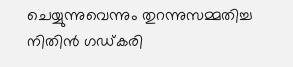ചെയ്യുന്നുവെന്നും തുറന്നുസമ്മതിച്ച നിതിന്‍ ഗഡ്കരി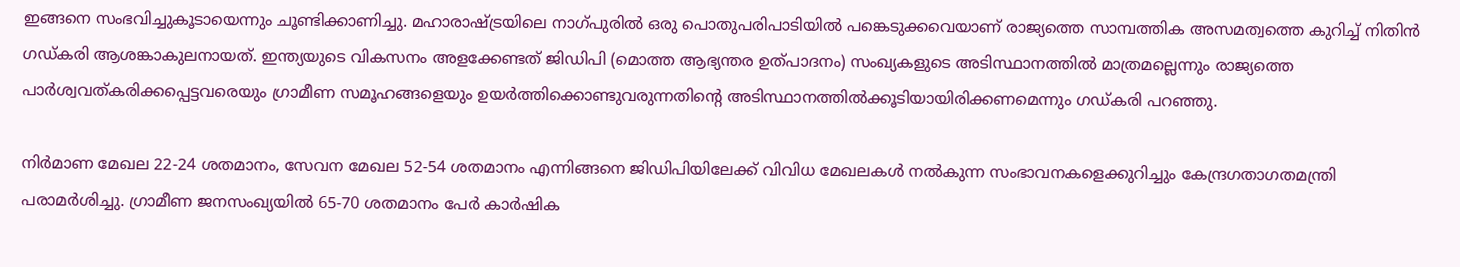ഇങ്ങനെ സംഭവിച്ചുകൂടായെന്നും ചൂണ്ടിക്കാണിച്ചു. മഹാരാഷ്ട്രയിലെ നാഗ്പുരില്‍ ഒരു പൊതുപരിപാടിയില്‍ പങ്കെടുക്കവെയാണ് രാജ്യത്തെ സാമ്പത്തിക അസമത്വത്തെ കുറിച്ച് നിതിന്‍ ഗഡ്കരി ആശങ്കാകുലനായത്. ഇന്ത്യയുടെ വികസനം അളക്കേണ്ടത് ജിഡിപി (മൊത്ത ആഭ്യന്തര ഉത്പാദനം) സംഖ്യകളുടെ അടിസ്ഥാനത്തില്‍ മാത്രമല്ലെന്നും രാജ്യത്തെ പാര്‍ശ്വവത്കരിക്കപ്പെട്ടവരെയും ഗ്രാമീണ സമൂഹങ്ങളെയും ഉയര്‍ത്തിക്കൊണ്ടുവരുന്നതിന്റെ അടിസ്ഥാനത്തില്‍ക്കൂടിയായിരിക്കണമെന്നും ഗഡ്കരി പറഞ്ഞു.

നിര്‍മാണ മേഖല 22-24 ശതമാനം, സേവന മേഖല 52-54 ശതമാനം എന്നിങ്ങനെ ജിഡിപിയിലേക്ക് വിവിധ മേഖലകള്‍ നല്‍കുന്ന സംഭാവനകളെക്കുറിച്ചും കേന്ദ്രഗതാഗതമന്ത്രി പരാമര്‍ശിച്ചു. ഗ്രാമീണ ജനസംഖ്യയില്‍ 65-70 ശതമാനം പേര്‍ കാര്‍ഷിക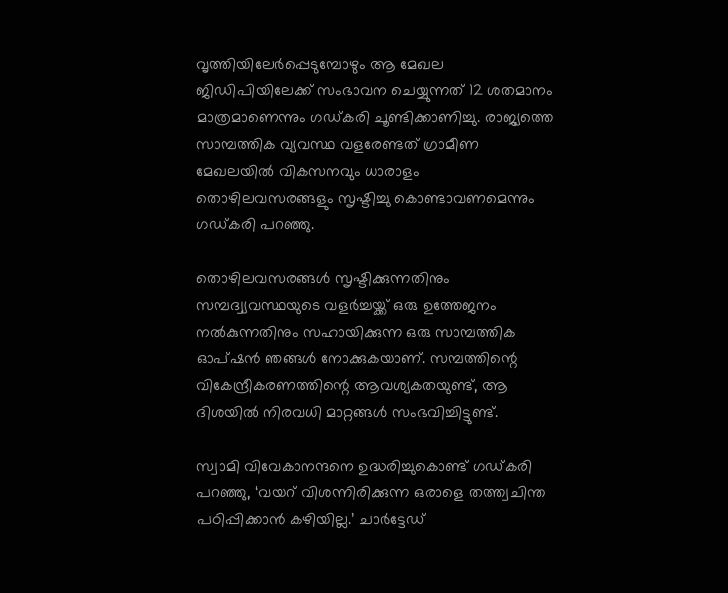വൃത്തിയിലേര്‍പ്പെടുമ്പോഴും ആ മേഖല ജിഡിപിയിലേക്ക് സംഭാവന ചെയ്യുന്നത് 12 ശതമാനം മാത്രമാണെന്നും ഗഡ്കരി ചൂണ്ടിക്കാണിച്ചു. രാജ്യത്തെ സാമ്പത്തിക വ്യവസ്ഥ വളരേണ്ടത് ഗ്രാമീണ മേഖലയില്‍ വികസനവും ധാരാളം തൊഴിലവസരങ്ങളും സൃഷ്ടിച്ചു കൊണ്ടാവണമെന്നും ഗഡ്കരി പറഞ്ഞു.

തൊഴിലവസരങ്ങള്‍ സൃഷ്ടിക്കുന്നതിനും സമ്പദ്വ്യവസ്ഥയുടെ വളര്‍ച്ചയ്ക്ക് ഒരു ഉത്തേജനം നല്‍കുന്നതിനും സഹായിക്കുന്ന ഒരു സാമ്പത്തിക ഓപ്ഷന്‍ ഞങ്ങള്‍ നോക്കുകയാണ്. സമ്പത്തിന്റെ വികേന്ദ്രീകരണത്തിന്റെ ആവശ്യകതയുണ്ട്, ആ ദിശയില്‍ നിരവധി മാറ്റങ്ങള്‍ സംഭവിച്ചിട്ടുണ്ട്.

സ്വാമി വിവേകാനന്ദനെ ഉദ്ധരിച്ചുകൊണ്ട് ഗഡ്കരി പറഞ്ഞു, ‘വയറ് വിശന്നിരിക്കുന്ന ഒരാളെ തത്ത്വചിന്ത പഠിപ്പിക്കാന്‍ കഴിയില്ല.’ ചാര്‍ട്ടേഡ്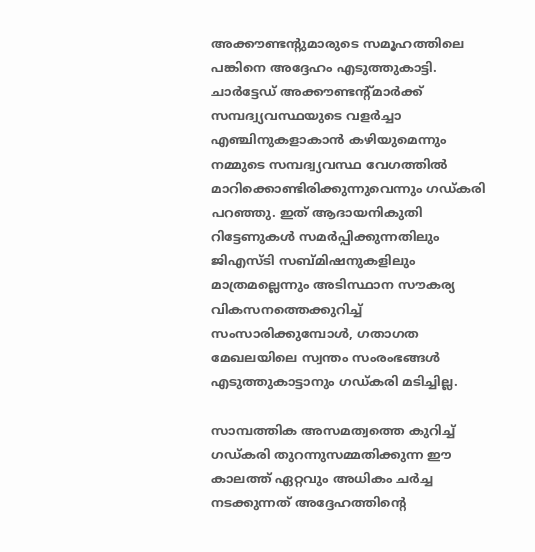അക്കൗണ്ടന്റുമാരുടെ സമൂഹത്തിലെ പങ്കിനെ അദ്ദേഹം എടുത്തുകാട്ടി. ചാര്‍ട്ടേഡ് അക്കൗണ്ടന്റ്മാര്‍ക്ക് സമ്പദ്വ്യവസ്ഥയുടെ വളര്‍ച്ചാ എഞ്ചിനുകളാകാന്‍ കഴിയുമെന്നും നമ്മുടെ സമ്പദ്വ്യവസ്ഥ വേഗത്തില്‍ മാറിക്കൊണ്ടിരിക്കുന്നുവെന്നും ഗഡ്കരി പറഞ്ഞു. ഇത് ആദായനികുതി റിട്ടേണുകള്‍ സമര്‍പ്പിക്കുന്നതിലും ജിഎസ്ടി സബ്മിഷനുകളിലും മാത്രമല്ലെന്നും അടിസ്ഥാന സൗകര്യ വികസനത്തെക്കുറിച്ച് സംസാരിക്കുമ്പോള്‍, ഗതാഗത മേഖലയിലെ സ്വന്തം സംരംഭങ്ങള്‍ എടുത്തുകാട്ടാനും ഗഡ്കരി മടിച്ചില്ല.

സാമ്പത്തിക അസമത്വത്തെ കുറിച്ച് ഗഡ്കരി തുറന്നുസമ്മതിക്കുന്ന ഈ കാലത്ത് ഏറ്റവും അധികം ചര്‍ച്ച നടക്കുന്നത് അദ്ദേഹത്തിന്റെ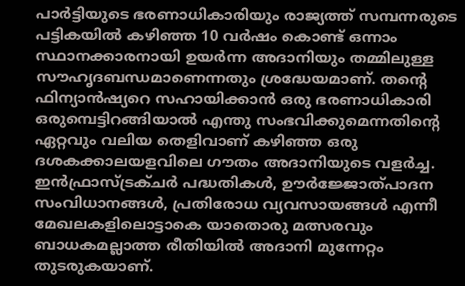പാര്‍ട്ടിയുടെ ഭരണാധികാരിയും രാജ്യത്ത് സമ്പന്നരുടെ പട്ടികയില്‍ കഴിഞ്ഞ 10 വര്‍ഷം കൊണ്ട് ഒന്നാം സ്ഥാനക്കാരനായി ഉയര്‍ന്ന അദാനിയും തമ്മിലുള്ള സൗഹൃദബന്ധമാണെന്നതും ശ്രദ്ധേയമാണ്. തന്റെ ഫിന്യാന്‍ഷ്യറെ സഹായിക്കാന്‍ ഒരു ഭരണാധികാരി ഒരുമ്പെട്ടിറങ്ങിയാല്‍ എന്തു സംഭവിക്കുമെന്നതിന്റെ ഏറ്റവും വലിയ തെളിവാണ് കഴിഞ്ഞ ഒരു ദശകക്കാലയളവിലെ ഗൗതം അദാനിയുടെ വളര്‍ച്ച. ഇന്‍ഫ്രാസ്ട്രക്ചര്‍ പദ്ധതികള്‍, ഊര്‍ജ്ജോത്പാദന സംവിധാനങ്ങള്‍, പ്രതിരോധ വ്യവസായങ്ങള്‍ എന്നീ മേഖലകളിലൊട്ടാകെ യാതൊരു മത്സരവും ബാധകമല്ലാത്ത രീതിയില്‍ അദാനി മുന്നേറ്റം തുടരുകയാണ്.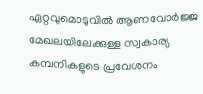ഏറ്റവുമൊടുവില്‍ ആണവോര്‍ജ്ജ മേഖലയിലേക്കുള്ള സ്വകാര്യ കമ്പനികളുടെ പ്രവേശനം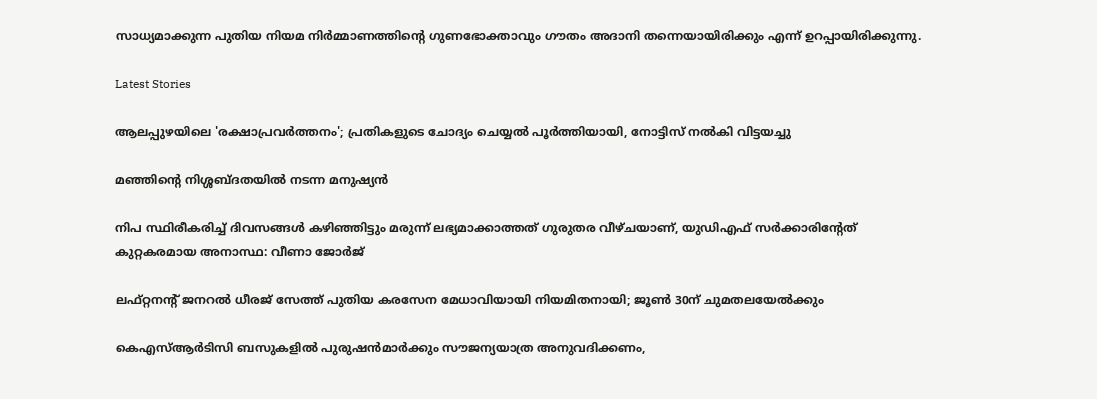സാധ്യമാക്കുന്ന പുതിയ നിയമ നിര്‍മ്മാണത്തിന്റെ ഗുണഭോക്താവും ഗൗതം അദാനി തന്നെയായിരിക്കും എന്ന് ഉറപ്പായിരിക്കുന്നു.

Latest Stories

ആലപ്പുഴയിലെ 'രക്ഷാപ്രവർത്തനം'; പ്രതികളുടെ ചോദ്യം ചെയ്യൽ പൂർത്തിയായി, നോട്ടിസ് നൽകി വിട്ടയച്ചു

മഞ്ഞിന്റെ നിശ്ശബ്ദതയിൽ നടന്ന മനുഷ്യൻ

നിപ സ്ഥിരീകരിച്ച് ദിവസങ്ങൾ കഴിഞ്ഞിട്ടും മരുന്ന് ലഭ്യമാക്കാത്തത് ഗുരുതര വീഴ്ചയാണ്, യുഡിഎഫ് സർക്കാരിന്റേത് കുറ്റകരമായ അനാസ്ഥ: വീണാ ജോർജ്

ലഫ്റ്റനന്റ് ജനറൽ ധീരജ് സേത്ത് പുതിയ കരസേന മേധാവിയായി നിയമിതനായി; ജൂൺ 30ന് ചുമതലയേൽക്കും

കെഎസ്ആർടിസി ബസുകളിൽ പുരുഷൻമാർക്കും സൗജന്യയാത്ര അനുവദിക്കണം,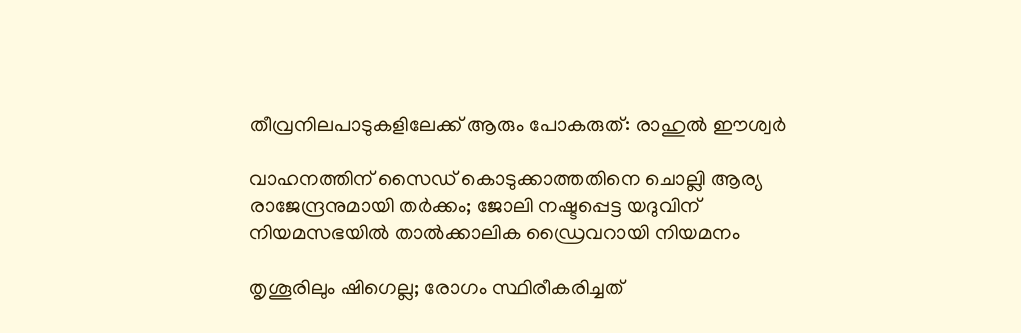തീവ്രനിലപാടുകളിലേക്ക് ആരും പോകരുത്: രാഹുൽ ഈശ്വർ

വാഹനത്തിന് സൈഡ് കൊടുക്കാത്തതിനെ ചൊല്ലി ആര്യ രാജേന്ദ്രനുമായി തർക്കം; ജോലി നഷ്ടപ്പെട്ട യദുവിന് നിയമസഭയിൽ താൽക്കാലിക ഡ്രൈവറായി നിയമനം

തൃശൂരിലും ഷിഗെല്ല; രോഗം സ്ഥിരീകരിച്ചത്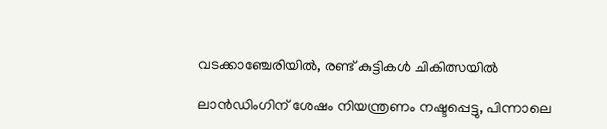വടക്കാഞ്ചേരിയിൽ, രണ്ട് കുട്ടികൾ ചികിത്സയിൽ

ലാൻഡിംഗിന് ശേഷം നിയന്ത്രണം നഷ്ടപ്പെട്ടു, പിന്നാലെ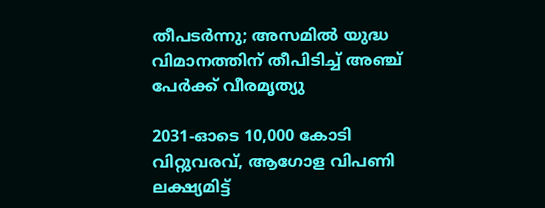തീപടർന്നു; അസമിൽ യുദ്ധ വിമാനത്തിന് തീപിടിച്ച് അഞ്ച് പേർക്ക് വീരമൃത്യു

2031-ഓടെ 10,000 കോടി വിറ്റുവരവ്, ആഗോള വിപണി ലക്ഷ്യമിട്ട്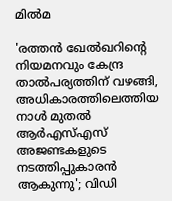മിൽമ

'രത്തൻ ഖേൽഖറിന്റെ നിയമനവും കേന്ദ്ര താൽപര്യത്തിന് വഴങ്ങി, അധികാരത്തിലെത്തിയ നാൾ മുതൽ ആർഎസ്എസ് അജണ്ടകളുടെ നടത്തിപ്പുകാരൻ ആകുന്നു'; വിഡി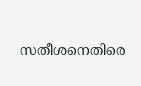സതീശനെതിരെ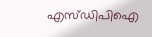എസ്ഡിപിഐ